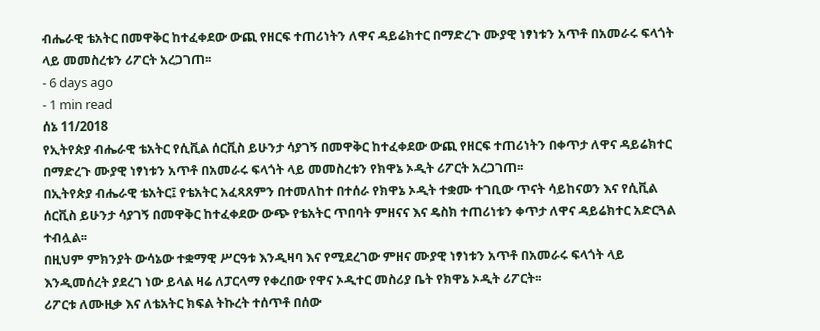ብሔራዊ ቴአትር በመዋቅር ከተፈቀደው ውጪ የዘርፍ ተጠሪነትን ለዋና ዳይሬክተር በማድረጉ ሙያዊ ነፃነቱን አጥቶ በአመራሩ ፍላጎት ላይ መመስረቱን ሪፖርት አረጋገጠ፡፡
- 6 days ago
- 1 min read
ሰኔ 11/2018
የኢትየጵያ ብሔራዊ ቴአትር የሲቪል ሰርቪስ ይሁንታ ሳያገኝ በመዋቅር ከተፈቀደው ውጪ የዘርፍ ተጠሪነትን በቀጥታ ለዋና ዳይሬክተር በማድረጉ ሙያዊ ነፃነቱን አጥቶ በአመራሩ ፍላጎት ላይ መመስረቱን የክዋኔ ኦዲት ሪፖርት አረጋገጠ፡፡
በኢትየጵያ ብሔራዊ ቴአትር፤ የቴአትር አፈጻጸምን በተመለከተ በተሰራ የክዋኔ ኦዲት ተቋሙ ተገቢው ጥናት ሳይከናወን እና የሲቪል ሰርቪስ ይሁንታ ሳያገኝ በመዋቅር ከተፈቀደው ውጭ የቴአትር ጥበባት ምዘናና እና ዴስክ ተጠሪነቱን ቀጥታ ለዋና ዳይሬክተር አድርጓል ተብሏል፡፡
በዚህም ምክንያት ውሳኔው ተቋማዊ ሥርዓቱ እንዲዛባ እና የሚደረገው ምዘና ሙያዊ ነፃነቱን አጥቶ በአመራሩ ፍላጎት ላይ እንዲመሰረት ያደረገ ነው ይላል ዛሬ ለፓርላማ የቀረበው የዋና ኦዲተር መስሪያ ቤት የክዋኔ ኦዲት ሪፖርት፡፡
ሪፖርቱ ለሙዚቃ እና ለቴአትር ክፍል ትኩረት ተሰጥቶ በሰው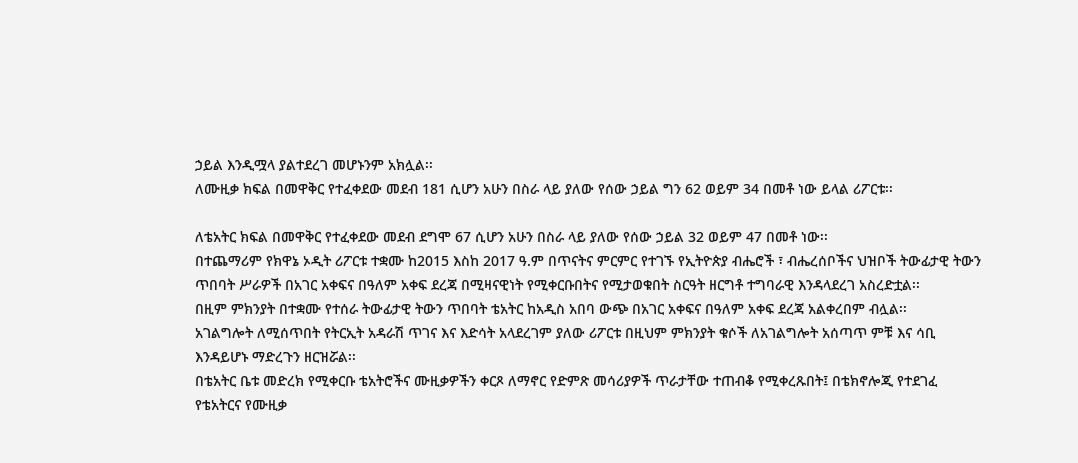ኃይል እንዲሟላ ያልተደረገ መሆኑንም አክሏል፡፡
ለሙዚቃ ክፍል በመዋቅር የተፈቀደው መደብ 181 ሲሆን አሁን በስራ ላይ ያለው የሰው ኃይል ግን 62 ወይም 34 በመቶ ነው ይላል ሪፖርቱ፡፡

ለቴአትር ክፍል በመዋቅር የተፈቀደው መደብ ደግሞ 67 ሲሆን አሁን በስራ ላይ ያለው የሰው ኃይል 32 ወይም 47 በመቶ ነው፡፡
በተጨማሪም የክዋኔ ኦዲት ሪፖርቱ ተቋሙ ከ2015 እስከ 2017 ዓ.ም በጥናትና ምርምር የተገኙ የኢትዮጵያ ብሔሮች ፣ ብሔረሰቦችና ህዝቦች ትውፊታዊ ትውን ጥበባት ሥራዎች በአገር አቀፍና በዓለም አቀፍ ደረጃ በሚዛናዊነት የሚቀርቡበትና የሚታወቁበት ስርዓት ዘርግቶ ተግባራዊ እንዳላደረገ አስረድቷል፡፡
በዚም ምክንያት በተቋሙ የተሰራ ትውፊታዊ ትውን ጥበባት ቴአትር ከአዲስ አበባ ውጭ በአገር አቀፍና በዓለም አቀፍ ደረጃ አልቀረበም ብሏል፡፡
አገልግሎት ለሚሰጥበት የትርኢት አዳራሽ ጥገና እና እድሳት አላደረገም ያለው ሪፖርቱ በዚህም ምክንያት ቁሶች ለአገልግሎት አሰጣጥ ምቹ እና ሳቢ እንዳይሆኑ ማድረጉን ዘርዝሯል፡፡
በቴአትር ቤቱ መድረክ የሚቀርቡ ቴአትሮችና ሙዚቃዎችን ቀርጾ ለማኖር የድምጽ መሳሪያዎች ጥራታቸው ተጠብቆ የሚቀረጹበት፤ በቴክኖሎጂ የተደገፈ የቴአትርና የሙዚቃ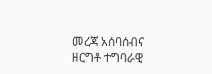መረጃ አሰባሰብና ዘርግቶ ተግባራዊ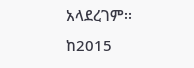አላደረገም፡፡
ከ2015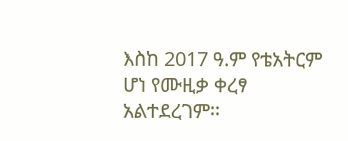እስከ 2017 ዓ.ም የቴአትርም ሆነ የሙዚቃ ቀረፃ አልተደረገም፡፡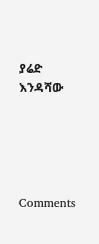ያሬድ እንዳሻው





Comments